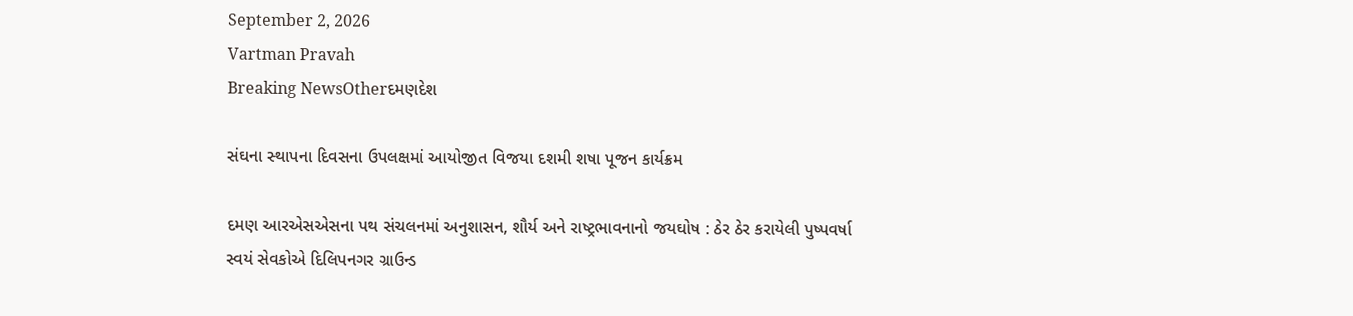September 2, 2026
Vartman Pravah
Breaking NewsOtherદમણદેશ

સંઘના સ્‍થાપના દિવસના ઉપલક્ષમાં આયોજીત વિજયા દશમી શષા પૂજન કાર્યક્રમ

દમણ આરએસએસના પથ સંચલનમાં અનુશાસન, શૌર્ય અને રાષ્‍ટ્રભાવનાનો જયઘોષ : ઠેર ઠેર કરાયેલી પુષ્‍પવર્ષા
સ્‍વયં સેવકોએ દિલિપનગર ગ્રાઉન્‍ડ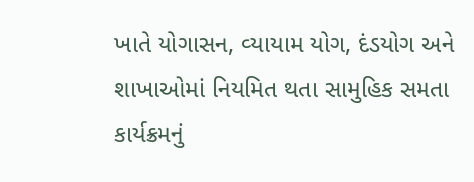ખાતે યોગાસન, વ્‍યાયામ યોગ, દંડયોગ અને શાખાઓમાં નિયમિત થતા સામુહિક સમતા કાર્યક્રમનું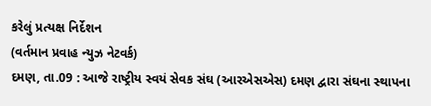કરેલું પ્રત્‍યક્ષ નિર્દેશન
(વર્તમાન પ્રવાહ ન્‍યુઝ નેટવર્ક)
દમણ, તા.09 : આજે રાષ્‍ટ્રીય સ્‍વયં સેવક સંઘ (આરએસએસ) દમણ દ્વારા સંઘના સ્‍થાપના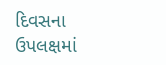દિવસના ઉપલક્ષમાં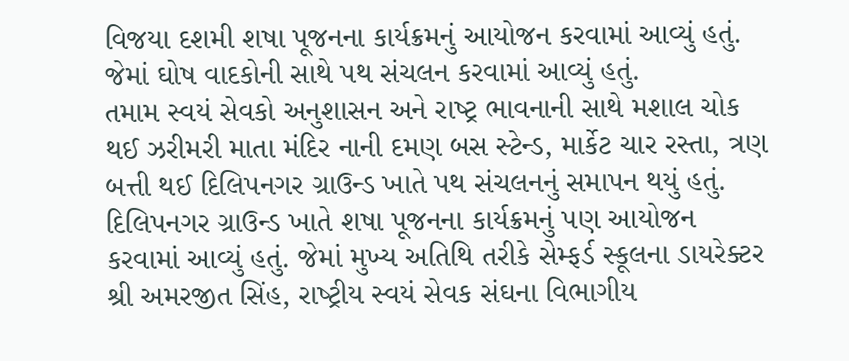વિજયા દશમી શષા પૂજનના કાર્યક્રમનું આયોજન કરવામાં આવ્‍યું હતું. જેમાં ઘોષ વાદકોની સાથે પથ સંચલન કરવામાં આવ્‍યું હતું.
તમામ સ્‍વયં સેવકો અનુશાસન અને રાષ્‍ટ્ર ભાવનાની સાથે મશાલ ચોક થઈ ઝરીમરી માતા મંદિર નાની દમણ બસ સ્‍ટેન્‍ડ, માર્કેટ ચાર રસ્‍તા, ત્રણ બત્તી થઈ દિલિપનગર ગ્રાઉન્‍ડ ખાતે પથ સંચલનનું સમાપન થયું હતું.
દિલિપનગર ગ્રાઉન્‍ડ ખાતે શષા પૂજનના કાર્યક્રમનું પણ આયોજન કરવામાં આવ્‍યું હતું. જેમાં મુખ્‍ય અતિથિ તરીકે સેમ્‍ફર્ડ સ્‍કૂલના ડાયરેક્‍ટર શ્રી અમરજીત સિંહ, રાષ્‍ટ્રીય સ્‍વયં સેવક સંઘના વિભાગીય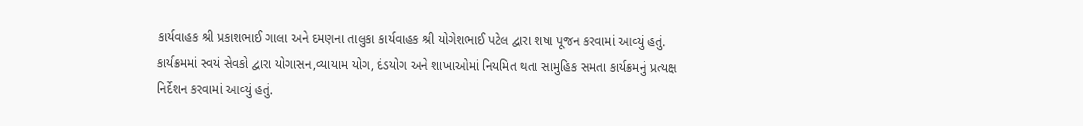કાર્યવાહક શ્રી પ્રકાશભાઈ ગાલા અને દમણના તાલુકા કાર્યવાહક શ્રી યોગેશભાઈ પટેલ દ્વારા શષા પૂજન કરવામાં આવ્‍યું હતું.
કાર્યક્રમમાં સ્‍વયં સેવકો દ્વારા યોગાસન,વ્‍યાયામ યોગ, દંડયોગ અને શાખાઓમાં નિયમિત થતા સામુહિક સમતા કાર્યક્રમનું પ્રત્‍યક્ષ નિર્દેશન કરવામાં આવ્‍યું હતું.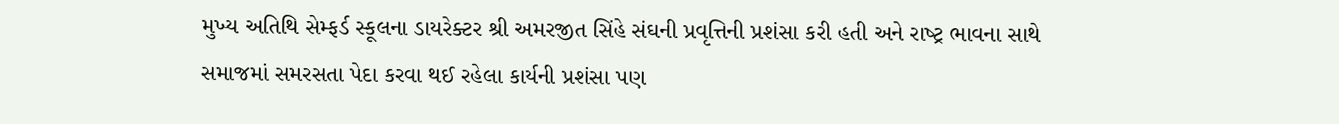મુખ્‍ય અતિથિ સેમ્‍ફર્ડ સ્‍કૂલના ડાયરેક્‍ટર શ્રી અમરજીત સિંહે સંઘની પ્રવૃત્તિની પ્રશંસા કરી હતી અને રાષ્‍ટ્ર ભાવના સાથે સમાજમાં સમરસતા પેદા કરવા થઈ રહેલા કાર્યની પ્રશંસા પણ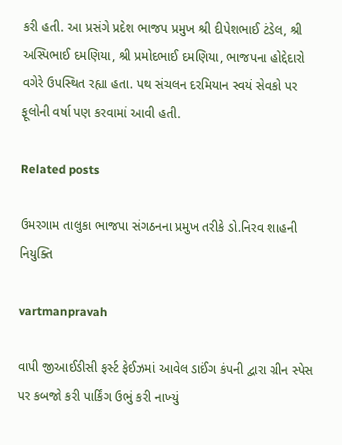કરી હતી. આ પ્રસંગે પ્રદેશ ભાજપ પ્રમુખ શ્રી દીપેશભાઈ ટંડેલ, શ્રી અસ્‍પિભાઈ દમણિયા, શ્રી પ્રમોદભાઈ દમણિયા, ભાજપના હોદ્દેદારો વગેરે ઉપસ્‍થિત રહ્યા હતા. પથ સંચલન દરમિયાન સ્‍વયં સેવકો પર ફૂલોની વર્ષા પણ કરવામાં આવી હતી.

Related posts

ઉમરગામ તાલુકા ભાજપા સંગઠનના પ્રમુખ તરીકે ડો.નિરવ શાહની નિયુક્‍તિ

vartmanpravah

વાપી જીઆઈડીસી ફર્સ્‍ટ ફેઈઝમાં આવેલ ડાઈંગ કંપની દ્વારા ગ્રીન સ્‍પેસ પર કબજો કરી પાર્કિંગ ઉભું કરી નાખ્‍યું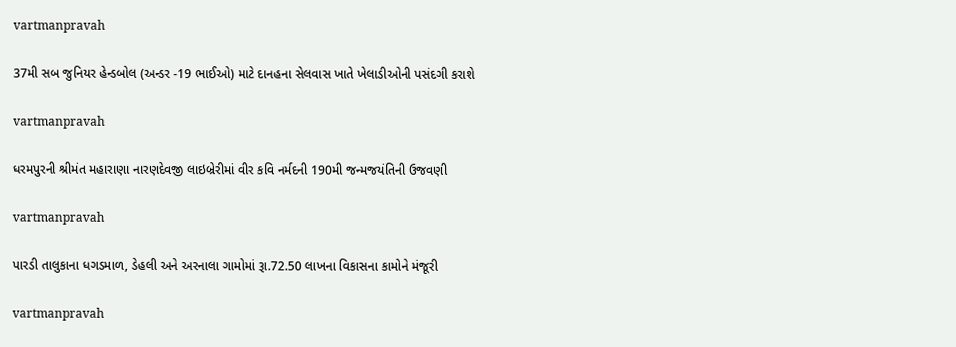vartmanpravah

37મી સબ જુનિયર હેન્‍ડબોલ (અન્‍ડર -19 ભાઈઓ) માટે દાનહના સેલવાસ ખાતે ખેલાડીઓની પસંદગી કરાશે

vartmanpravah

ધરમપુરની શ્રીમંત મહારાણા નારણદેવજી લાઇબ્રેરીમાં વીર કવિ નર્મદની 190મી જન્‍મજયંતિની ઉજવણી

vartmanpravah

પારડી તાલુકાના ધગડમાળ, ડેહલી અને અરનાલા ગામોમાં રૂા.72.50 લાખના વિકાસના કામોને મંજૂરી

vartmanpravah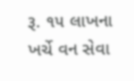રૂ. ૧૫ લાખના ખર્ચે વન સેવા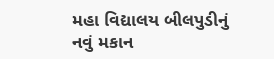મહા વિદ્યાલય બીલપુડીનું નવું મકાન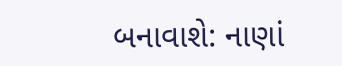બનાવાશે: નાણાં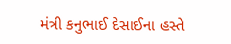મંત્રી કનુભાઈ દેસાઈના હસ્તે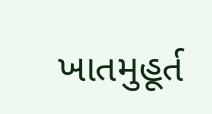ખાતમુહૂર્ત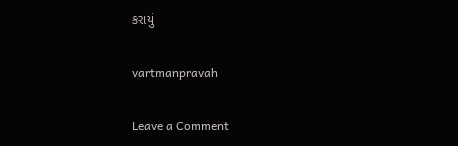કરાયું

vartmanpravah

Leave a Comment